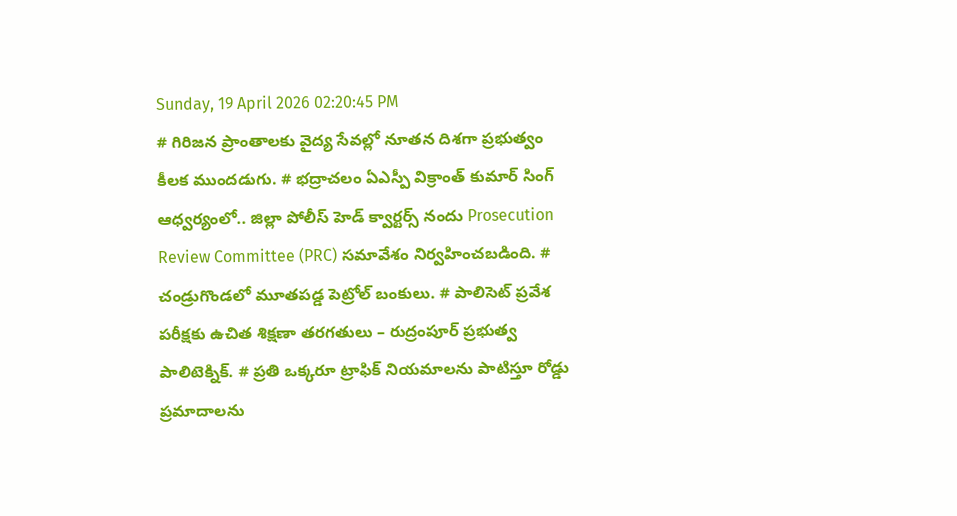Sunday, 19 April 2026 02:20:45 PM
# గిరిజన ప్రాంతాలకు వైద్య సేవల్లో నూతన దిశగా ప్రభుత్వం కీలక ముందడుగు. # భద్రాచలం ఏఎస్పీ విక్రాంత్ కుమార్ సింగ్ ఆధ్వర్యంలో.. జిల్లా పోలీస్ హెడ్ క్వార్టర్స్ నందు Prosecution Review Committee (PRC) సమావేశం నిర్వహించబడింది. # చండ్రుగొండలో మూతపడ్డ పెట్రోల్ బంకులు. # పాలిసెట్ ప్రవేశ పరీక్షకు ఉచిత శిక్షణా తరగతులు – రుద్రంపూర్ ప్రభుత్వ పాలిటెక్నిక్. # ప్రతి ఒక్కరూ ట్రాఫిక్ నియమాలను పాటిస్తూ రోడ్డు ప్రమాదాలను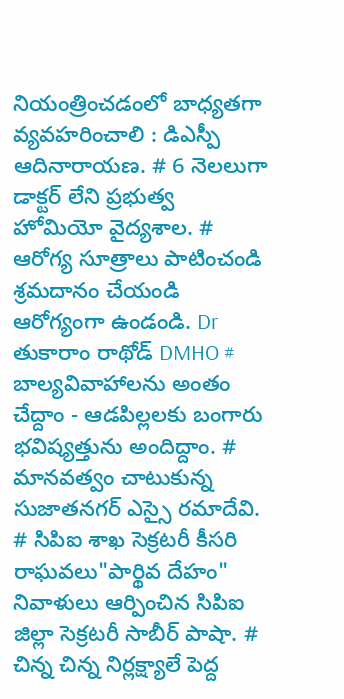నియంత్రించడంలో బాధ్యతగా వ్యవహరించాలి : డిఎస్పీ ఆదినారాయణ. # 6 నెలలుగా డాక్టర్ లేని ప్రభుత్వ హోమియో వైద్యశాల. # ఆరోగ్య సూత్రాలు పాటించండి శ్రమదానం చేయండి ఆరోగ్యంగా ఉండండి. Dr తుకారాం రాథోడ్ DMHO # బాల్యవివాహాలను అంతం చేద్దాం - ఆడపిల్లలకు బంగారు భవిష్యత్తును అందిద్దాం. # మానవత్వం చాటుకున్న సుజాతనగర్ ఎస్సై రమాదేవి. # సిపిఐ శాఖ సెక్రటరీ కీసరి రాఘవలు"పార్థివ దేహం" నివాళులు ఆర్పించిన సిపిఐ జిల్లా సెక్రటరీ సాబీర్ పాషా. # చిన్న చిన్న నిర్లక్ష్యాలే పెద్ద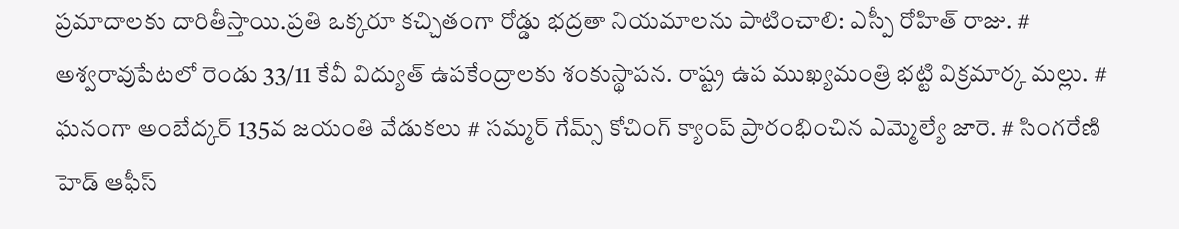ప్రమాదాలకు దారితీస్తాయి.ప్రతి ఒక్కరూ కచ్చితంగా రోడ్డు భద్రతా నియమాలను పాటించాలి: ఎస్పీ రోహిత్ రాజు. # అశ్వరావుపేటలో రెండు 33/11 కేవీ విద్యుత్ ఉపకేంద్రాలకు శంకుస్థాపన. రాష్ట్ర ఉప ముఖ్యమంత్రి భట్టి విక్రమార్క మల్లు. # ఘనంగా అంబేద్కర్ 135వ జయంతి వేడుకలు # సమ్మర్ గేమ్స్ కోచింగ్ క్యాంప్ ప్రారంభించిన ఎమ్మెల్యే జారె. # సింగరేణి హెడ్ ఆఫీస్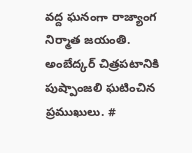వద్ద ఘనంగా రాజ్యాంగ నిర్మాత జయంతి. అంబేద్కర్ చిత్రపటానికి పుష్పాంజలి ఘటించిన ప్రముఖులు. #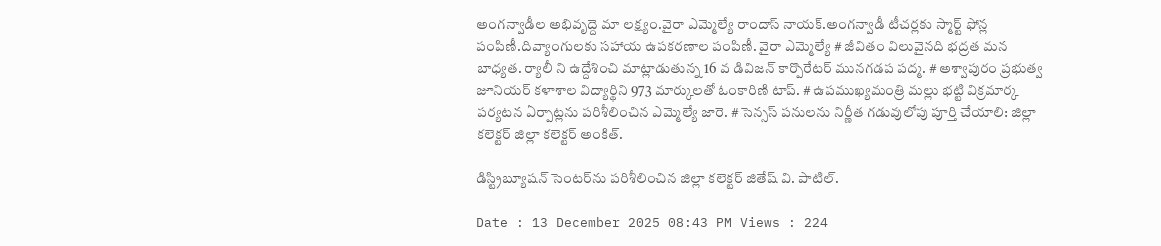అంగన్వాడీల అభివృద్దె మా లక్ష్యం.వైరా ఎమ్మెల్యే రాందాస్ నాయక్.అంగన్వాడీ టీచర్లకు స్మార్ట్ ఫోన్ల పంపిణీ.దివ్యాంగులకు సహాయ ఉపకరణాల పంపిణీ. వైరా ఎమ్మెల్యే # జీవితం విలువైనది భద్రత మన బాధ్యత. ర్యాలీ ని ఉద్దేశించి మాట్లాడుతున్న 16 వ డివిజన్ కార్పొరేటర్ మునగడప పద్మ. # అశ్వాపురం ప్రభుత్వ జూనియర్ కళాశాల విద్యార్థిని 973 మార్కులతో ఓంకారిణి టాప్. # ఉపముఖ్యమంత్రి మల్లు భట్టి విక్రమార్క పర్యటన ఏర్పాట్లను పరిశీలించిన ఎమ్మెల్యే జారె. # సెన్సస్ పనులను నిర్ణీత గడువులోపు పూర్తి చేయాలి: జిల్లా కలెక్టర్ జిల్లా కలెక్టర్ అంకిత్.

డిస్ట్రిబ్యూషన్ సెంటర్‌ను పరిశీలించిన జిల్లా కలెక్టర్ జితేష్ వి. పాటిల్.

Date : 13 December 2025 08:43 PM Views : 224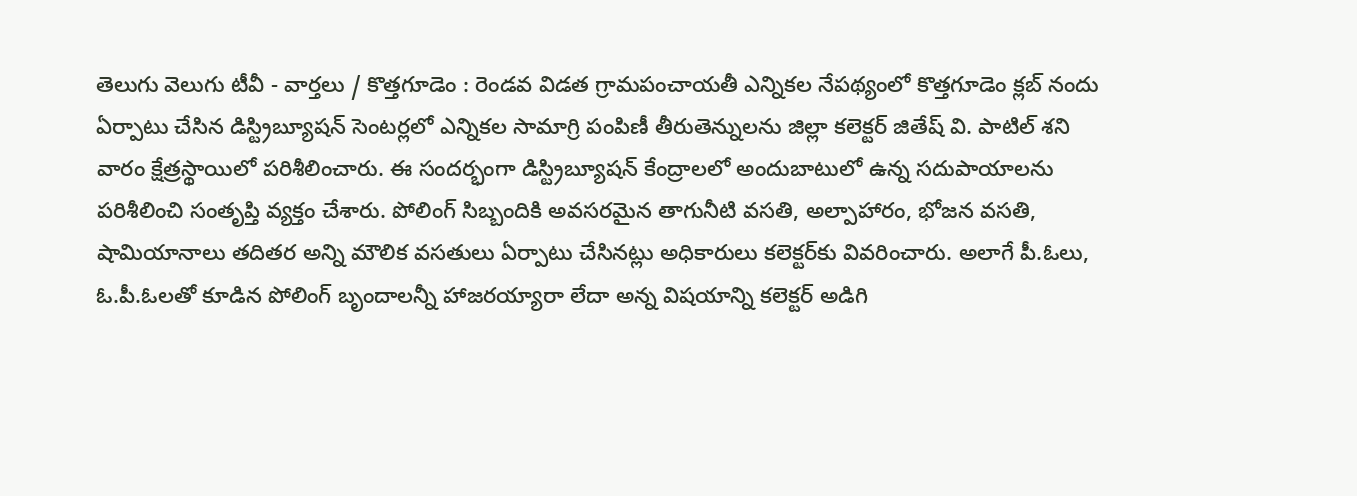తెలుగు వెలుగు టీవీ - వార్తలు / కొత్తగూడెం : రెండవ విడత గ్రామపంచాయతీ ఎన్నికల నేపథ్యంలో కొత్తగూడెం క్లబ్ నందు ఏర్పాటు చేసిన డిస్ట్రిబ్యూషన్ సెంటర్లలో ఎన్నికల సామాగ్రి పంపిణీ తీరుతెన్నులను జిల్లా కలెక్టర్ జితేష్ వి. పాటిల్ శని వారం క్షేత్రస్థాయిలో పరిశీలించారు. ఈ సందర్భంగా డిస్ట్రిబ్యూషన్ కేంద్రాలలో అందుబాటులో ఉన్న సదుపాయాలను పరిశీలించి సంతృప్తి వ్యక్తం చేశారు. పోలింగ్ సిబ్బందికి అవసరమైన తాగునీటి వసతి, అల్పాహారం, భోజన వసతి, షామియానాలు తదితర అన్ని మౌలిక వసతులు ఏర్పాటు చేసినట్లు అధికారులు కలెక్టర్‌కు వివరించారు. అలాగే పీ.ఓలు, ఓ.పీ.ఓలతో కూడిన పోలింగ్ బృందాలన్నీ హాజరయ్యారా లేదా అన్న విషయాన్ని కలెక్టర్ అడిగి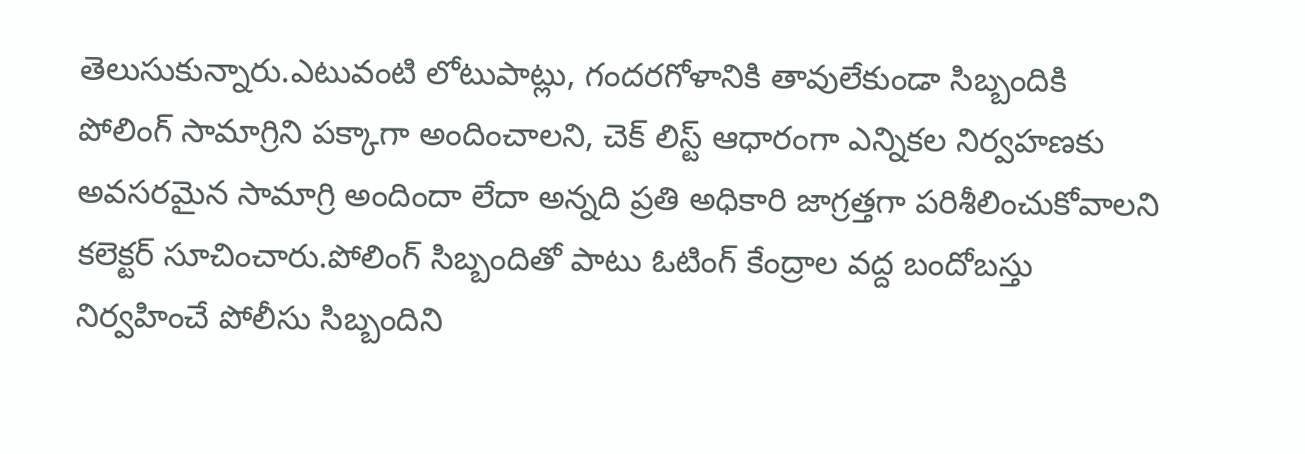తెలుసుకున్నారు.ఎటువంటి లోటుపాట్లు, గందరగోళానికి తావులేకుండా సిబ్బందికి పోలింగ్ సామాగ్రిని పక్కాగా అందించాలని, చెక్ లిస్ట్ ఆధారంగా ఎన్నికల నిర్వహణకు అవసరమైన సామాగ్రి అందిందా లేదా అన్నది ప్రతి అధికారి జాగ్రత్తగా పరిశీలించుకోవాలని కలెక్టర్ సూచించారు.పోలింగ్ సిబ్బందితో పాటు ఓటింగ్ కేంద్రాల వద్ద బందోబస్తు నిర్వహించే పోలీసు సిబ్బందిని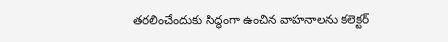తరలించేందుకు సిద్ధంగా ఉంచిన వాహనాలను కలెక్టర్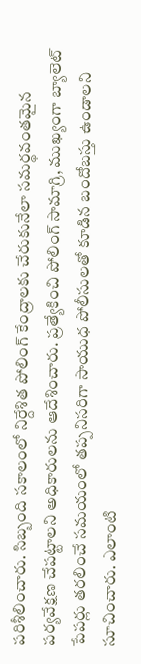పరిశీలించారు. సిబ్బంది సకాలంలో నిర్దేశిత పోలింగ్ కేంద్రాలకు చేరుకునేలా సమర్థవంతమైన పర్యవేక్షణ చేపట్టాలని అధికారులను ఆదేశించారు. ప్రత్యేకించి పోలింగ్ సామాగ్రి, ముఖ్యంగా బ్యాలెట్ పేపర్లు తరలించే సమయంలో తప్పనిసరిగా సాయుధ పోలీసులతో కూడిన బందోబస్తు ఉండాలని సూచించారు. ఎలాంటి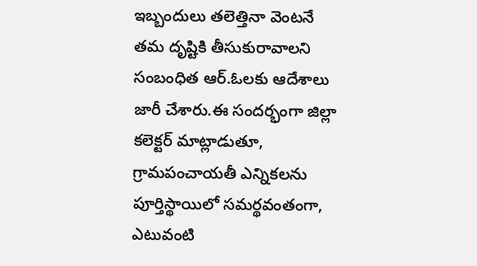ఇబ్బందులు తలెత్తినా వెంటనే తమ దృష్టికి తీసుకురావాలని సంబంధిత ఆర్‌.ఓలకు ఆదేశాలు జారీ చేశారు.ఈ సందర్భంగా జిల్లా కలెక్టర్ మాట్లాడుతూ, గ్రామపంచాయతీ ఎన్నికలను పూర్తిస్థాయిలో సమర్థవంతంగా, ఎటువంటి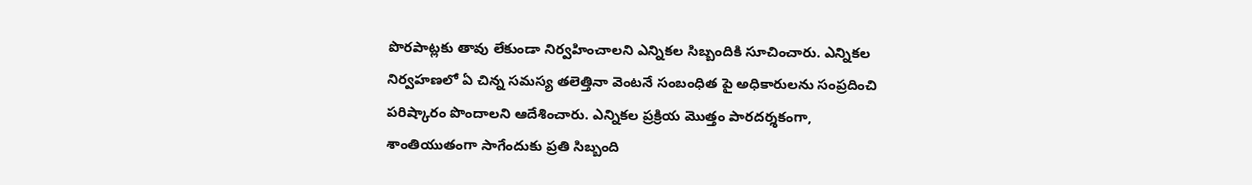పొరపాట్లకు తావు లేకుండా నిర్వహించాలని ఎన్నికల సిబ్బందికి సూచించారు. ఎన్నికల నిర్వహణలో ఏ చిన్న సమస్య తలెత్తినా వెంటనే సంబంధిత పై అధికారులను సంప్రదించి పరిష్కారం పొందాలని ఆదేశించారు. ఎన్నికల ప్రక్రియ మొత్తం పారదర్శకంగా, శాంతియుతంగా సాగేందుకు ప్రతి సిబ్బంది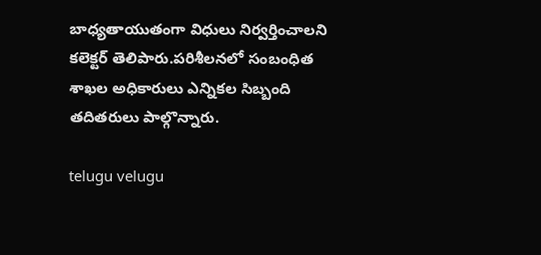బాధ్యతాయుతంగా విధులు నిర్వర్తించాలని కలెక్టర్ తెలిపారు.పరిశీలనలో సంబంధిత శాఖల అధికారులు ఎన్నికల సిబ్బంది తదితరులు పాల్గొన్నారు.

telugu velugu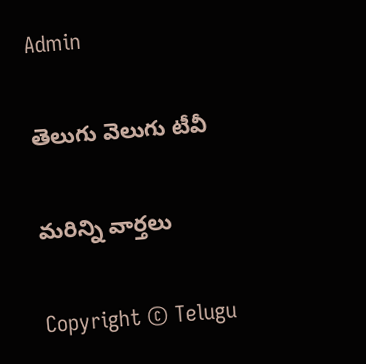Admin

తెలుగు వెలుగు టీవీ

మరిన్ని వార్తలు

Copyright © Telugu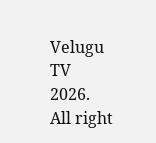Velugu TV 2026. All right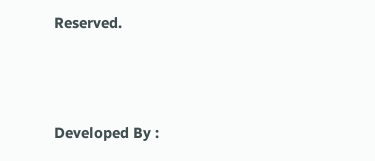Reserved.



Developed By :